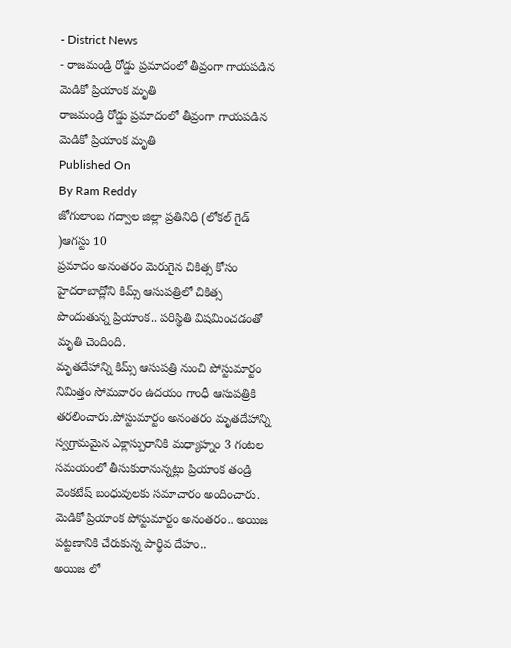- District News
- రాజమండ్రి రోడ్డు ప్రమాదంలో తీవ్రంగా గాయపడిన మెడికో ప్రియాంక మృతి
రాజమండ్రి రోడ్డు ప్రమాదంలో తీవ్రంగా గాయపడిన మెడికో ప్రియాంక మృతి
Published On
By Ram Reddy
జోగులాంబ గద్వాల జిల్లా ప్రతినిధి (లోకల్ గైడ్ )ఆగస్టు 10
ప్రమాదం అనంతరం మెరుగైన చికిత్స కోసం హైదరాబాద్లోని కిమ్స్ ఆసుపత్రిలో చికిత్స పొందుతున్న ప్రియాంక.. పరిస్థితి విషమించడంతో మృతి చెందింది.
మృతదేహాన్ని కిమ్స్ ఆసుపత్రి నుంచి పోస్టుమార్టం నిమిత్తం సోమవారం ఉదయం గాంధీ ఆసుపత్రికి
తరలించారు.పోస్టుమార్టం అనంతరం మృతదేహాన్ని స్వగ్రామమైన ఎక్లాస్పురానికి మధ్యాహ్నం 3 గంటల సమయంలో తీసుకురానున్నట్లు ప్రియాంక తండ్రి వెంకటేష్ బంధువులకు సమాచారం అందించారు. మెడికో ప్రియాంక పోస్టుమార్టం అనంతరం.. అయిజ పట్టణానికి చేరుకున్న పార్థివ దేహం..
అయిజ లో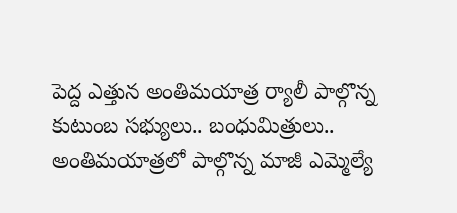పెద్ద ఎత్తున అంతిమయాత్ర ర్యాలీ పాల్గొన్న కుటుంబ సభ్యులు.. బంధుమిత్రులు..
అంతిమయాత్రలో పాల్గొన్న మాజీ ఎమ్మెల్యే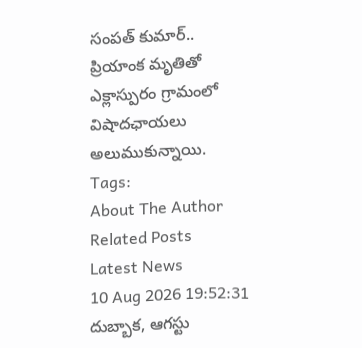సంపత్ కుమార్..
ప్రియాంక మృతితో ఎక్లాస్పురం గ్రామంలో విషాదఛాయలు అలుముకున్నాయి.
Tags:
About The Author
Related Posts
Latest News
10 Aug 2026 19:52:31
దుబ్బాక, ఆగస్టు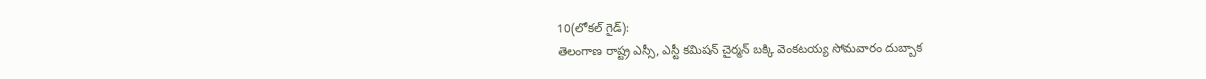10(లోకల్ గైడ్):
తెలంగాణ రాష్ట్ర ఎస్సీ, ఎస్టీ కమిషన్ చైర్మన్ బక్కి వెంకటయ్య సోమవారం దుబ్బాక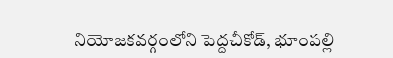నియోజకవర్గంలోని పెద్దచీకోడ్, భూంపల్లి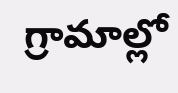గ్రామాల్లో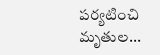పర్యటించి మృతుల...